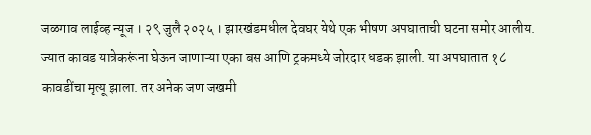जळगाव लाईव्ह न्यूज । २९ जुलै २०२५ । झारखंडमधील देवघर येथे एक भीषण अपघाताची घटना समोर आलीय. ज्यात कावड यात्रेकरूंना घेऊन जाणाऱ्या एका बस आणि ट्रकमध्ये जोरदार धडक झाली. या अपघातात १८ कावडींचा मृत्यू झाला. तर अनेक जण जखमी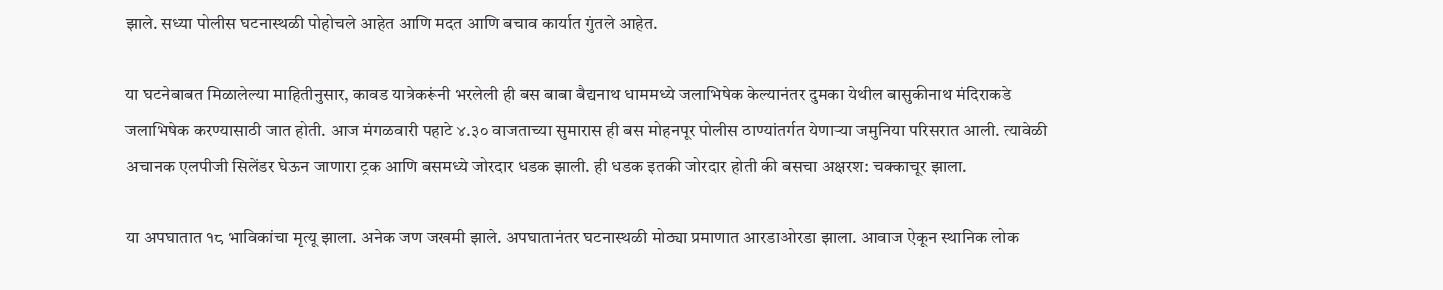झाले. सध्या पोलीस घटनास्थळी पोहोचले आहेत आणि मदत आणि बचाव कार्यात गुंतले आहेत.

या घटनेबाबत मिळालेल्या माहितीनुसार, कावड यात्रेकरूंनी भरलेली ही बस बाबा बैद्यनाथ धाममध्ये जलाभिषेक केल्यानंतर दुमका येथील बासुकीनाथ मंदिराकडे जलाभिषेक करण्यासाठी जात होती. आज मंगळवारी पहाटे ४.३० वाजताच्या सुमारास ही बस मोहनपूर पोलीस ठाण्यांतर्गत येणाऱ्या जमुनिया परिसरात आली. त्यावेळी अचानक एलपीजी सिलेंडर घेऊन जाणारा ट्रक आणि बसमध्ये जोरदार धडक झाली. ही धडक इतकी जोरदार होती की बसचा अक्षरश: चक्काचूर झाला.

या अपघातात १८ भाविकांचा मृत्यू झाला. अनेक जण जखमी झाले. अपघातानंतर घटनास्थळी मोठ्या प्रमाणात आरडाओरडा झाला. आवाज ऐकून स्थानिक लोक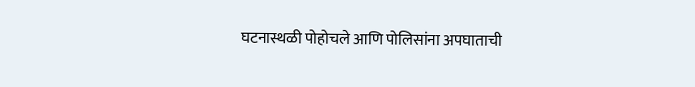घटनास्थळी पोहोचले आणि पोलिसांना अपघाताची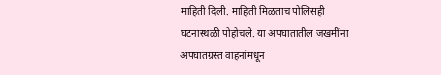माहिती दिली. माहिती मिळताच पोलिसही घटनास्थळी पोहोचले. या अपघातातील जखमींना अपघातग्रस्त वाहनांमधून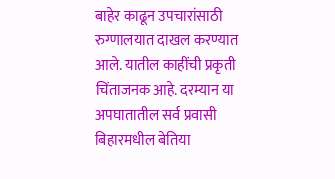बाहेर काढून उपचारांसाठी रुग्णालयात दाखल करण्यात आले. यातील काहींची प्रकृती चिंताजनक आहे. दरम्यान या अपघातातील सर्व प्रवासी बिहारमधील बेतिया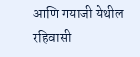आणि गयाजी येथील रहिवासी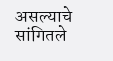असल्याचे सांगितले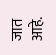जात आहे.